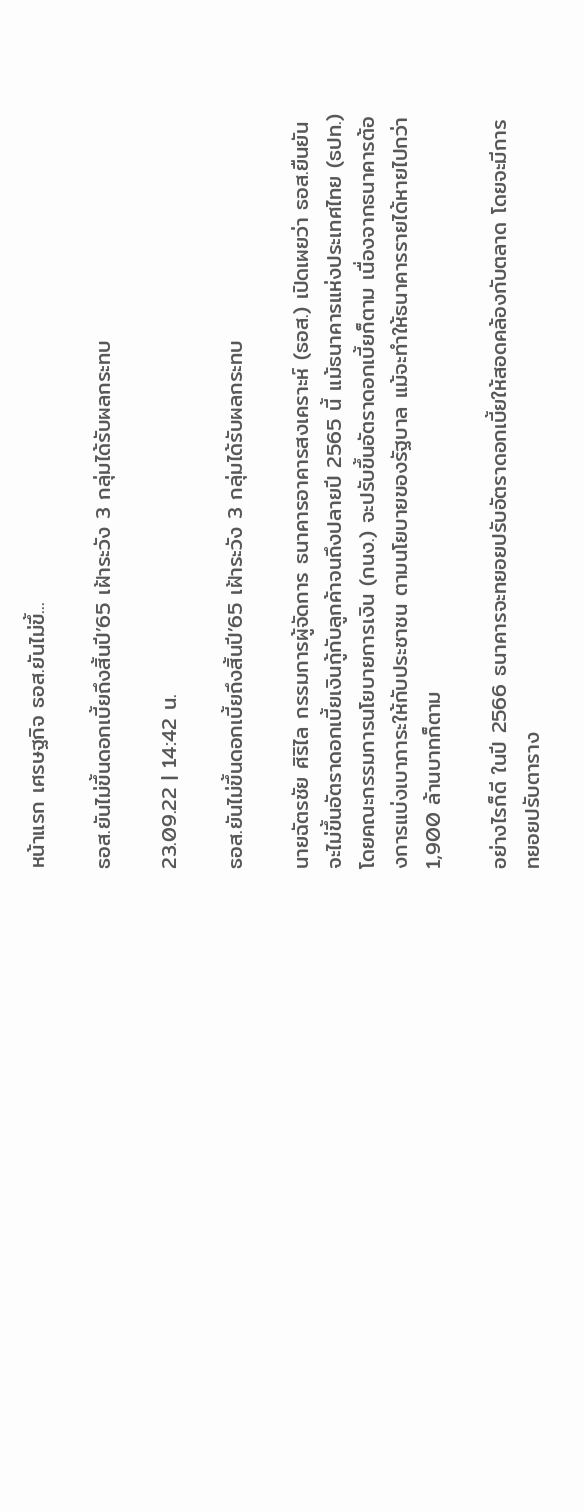หน้าแรก เศรษฐกิจ ธอส.ยันไม่ขึ้...

ธอส.ยันไม่ขึ้นดอกเบี้ยถึงสิ้นปี’65 เฝ้าระวัง 3 กลุ่มได้รับผลกระทบ

23.09.22 | 14:42 น.

ธอส.ยันไม่ขึ้นดอกเบี้ยถึงสิ้นปี’65 เฝ้าระวัง 3 กลุ่มได้รับผลกระทบ

นายฉัตรชัย ศิริไล กรรมการผู้จัดการ ธนาคารอาคารสงเคราะห์ (ธอส.) เปิดเผยว่า ธอส.ยืนยันจะไม่ขึ้นอัตราดอกเบี้ยเงินกู้กับลูกค้าจนถึงปลายปี 2565 นี้ แม้ธนาคารแห่งประเทศไทย (ธปท.) โดยคณะกรรมการนโยบายการเงิน (กนง.) จะปรับขึ้นอัตราดอกเบี้ยก็ตาม เนื่องจากธนาคารต้องการแบ่งเบาภาระให้กับประชาชน ตามนโยบายของรัฐบาล แม้จะทำให้ธนาคารรายได้หายไปกว่า 1,900 ล้านบาทก็ตาม

อย่างไรก็ดี ในปี 2566 ธนาคารจะทยอยปรับอัตราดอกเบี้ยให้สอดคล้องกับตลาด โดยจะมีการทยอยปรับตาราง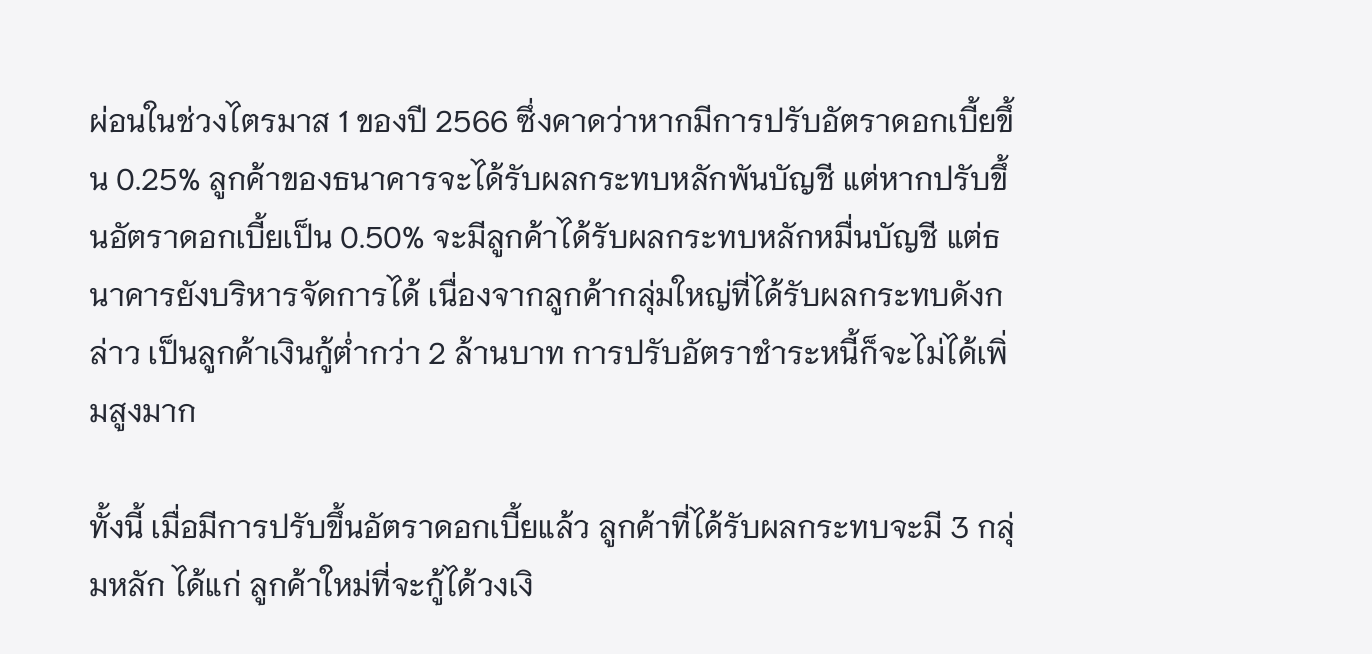ผ่อนในช่วงไตรมาส 1 ของปี 2566 ซึ่งคาดว่าหากมีการปรับอัตราดอกเบี้ยขึ้น 0.25% ลูกค้าของธนาคารจะได้รับผลกระทบหลักพันบัญชี แต่หากปรับขึ้นอัตราดอกเบี้ยเป็น 0.50% จะมีลูกค้าได้รับผลกระทบหลักหมื่นบัญชี แต่ธนาคารยังบริหารจัดการได้ เนื่องจากลูกค้ากลุ่มใหญ่ที่ได้รับผลกระทบดังกล่าว เป็นลูกค้าเงินกู้ต่ำกว่า 2 ล้านบาท การปรับอัตราชำระหนี้ก็จะไม่ได้เพิ่มสูงมาก

ทั้งนี้ เมื่อมีการปรับขึ้นอัตราดอกเบี้ยแล้ว ลูกค้าที่ได้รับผลกระทบจะมี 3 กลุ่มหลัก ได้แก่ ลูกค้าใหม่ที่จะกู้ได้วงเงิ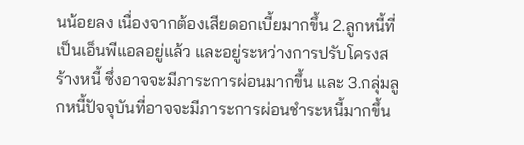นน้อยลง เนื่องจากต้องเสียดอกเบี้ยมากขึ้น 2.ลูกหนี้ที่เป็นเอ็นพีแอลอยู่แล้ว และอยู่ระหว่างการปรับโครงสร้างหนี้ ซึ่งอาจจะมีภาระการผ่อนมากขึ้น และ 3.กลุ่มลูกหนี้ปัจจุบันที่อาจจะมีภาระการผ่อนชำระหนี้มากขึ้น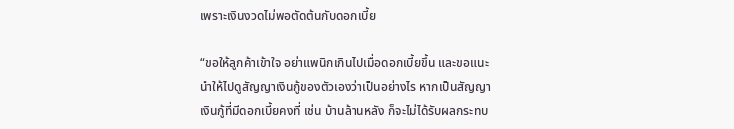เพราะเงินงวดไม่พอตัดต้นกับดอกเบี้ย

“ขอให้ลูกค้าเข้าใจ อย่าแพนิกเกินไปเมื่อดอกเบี้ยขึ้น และขอแนะนำให้ไปดูสัญญาเงินกู้ของตัวเองว่าเป็นอย่างไร หากเป็นสัญญาเงินกู้ที่มีดอกเบี้ยคงที่ เช่น บ้านล้านหลัง ก็จะไม่ได้รับผลกระทบ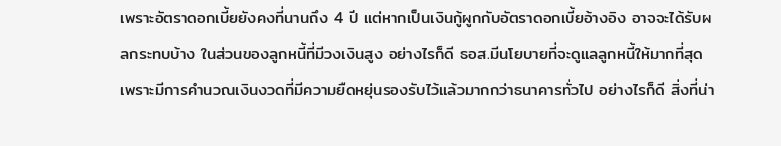เพราะอัตราดอกเบี้ยยังคงที่นานถึง 4 ปี แต่หากเป็นเงินกู้ผูกกับอัตราดอกเบี้ยอ้างอิง อาจจะได้รับผลกระทบบ้าง ในส่วนของลูกหนี้ที่มีวงเงินสูง อย่างไรก็ดี ธอส.มีนโยบายที่จะดูแลลูกหนี้ให้มากที่สุดเพราะมีการคำนวณเงินงวดที่มีความยืดหยุ่นรองรับไว้แล้วมากกว่าธนาคารทั่วไป อย่างไรก็ดี สิ่งที่น่า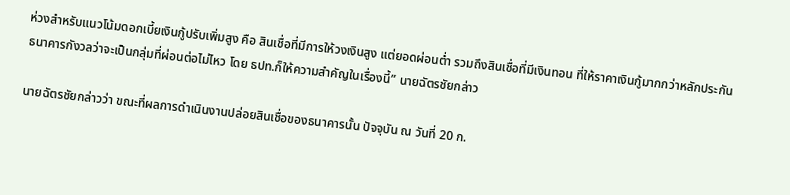ห่วงสำหรับแนวโน้มดอกเบี้ยเงินกู้ปรับเพิ่มสูง คือ สินเชื่อที่มีการให้วงเงินสูง แต่ยอดผ่อนต่ำ รวมถึงสินเชื่อที่มีเงินทอน ที่ให้ราคาเงินกู้มากกว่าหลักประกัน ธนาคารกังวลว่าจะเป็นกลุ่มที่ผ่อนต่อไม่ไหว โดย ธปท.ก็ให้ความสำคัญในเรื่องนี้” นายฉัตรชัยกล่าว

นายฉัตรชัยกล่าวว่า ขณะที่ผลการดำเนินงานปล่อยสินเชื่อของธนาคารนั้น ปัจจุบัน ณ วันที่ 20 ก.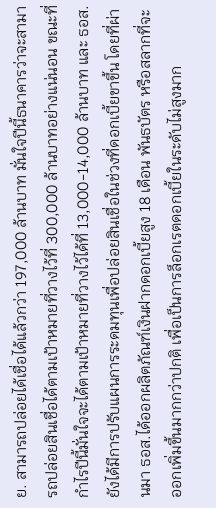ย. สามารถปล่อยได้เชื่อได้แล้วกว่า 197,000 ล้านบาท มั่นใจปีนี้ธนาคารว่าจะสามารถปล่อยสินเชื่อได้ตามเป้าหมายที่วางไว้ที่ 300,000 ล้านบาทอย่างแน่นอน ขณะที่กำไรปีนี้มั่นใจจะได้ตามเป้าหมายที่วางไว้ได้ที่ 13,000-14,000 ล้านบาท และ ธอส.ยังได้มีการปรับแผนการระดมทุนเพื่อปล่อยสินเชื่อในช่วงที่ดอกเบี้ยขาขึ้น โดยที่ผ่านมา ธอส.ได้ออกผลิตภัณฑ์เงินฝากดอกเบี้ยสูง 18 เดือน พันธบัตร หรือสลากที่จะออกเพิ่มขึ้นมากกว่าปกติ เพื่อเป็นการล็อกเรตดอกเบี้ยในระดับไม่สูงมาก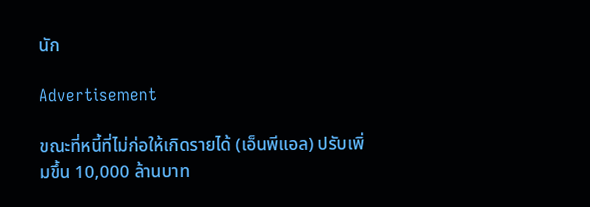นัก

Advertisement

ขณะที่หนี้ที่ไม่ก่อให้เกิดรายได้ (เอ็นพีแอล) ปรับเพิ่มขึ้น 10,000 ล้านบาท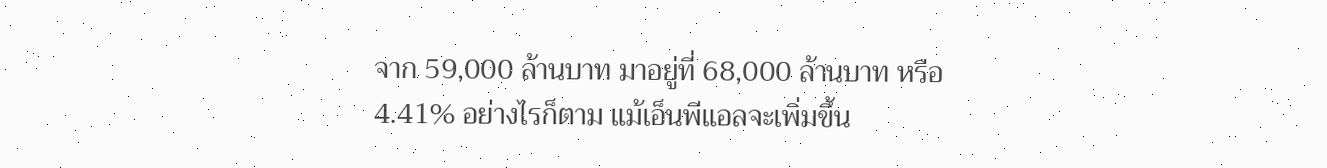จาก 59,000 ล้านบาท มาอยู่ที่ 68,000 ล้านบาท หรือ 4.41% อย่างไรก็ตาม แม้เอ็นพีแอลจะเพิ่มขึ้น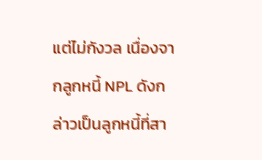แต่ไม่กังวล เนื่องจากลูกหนี้ NPL ดังกล่าวเป็นลูกหนี้ที่สา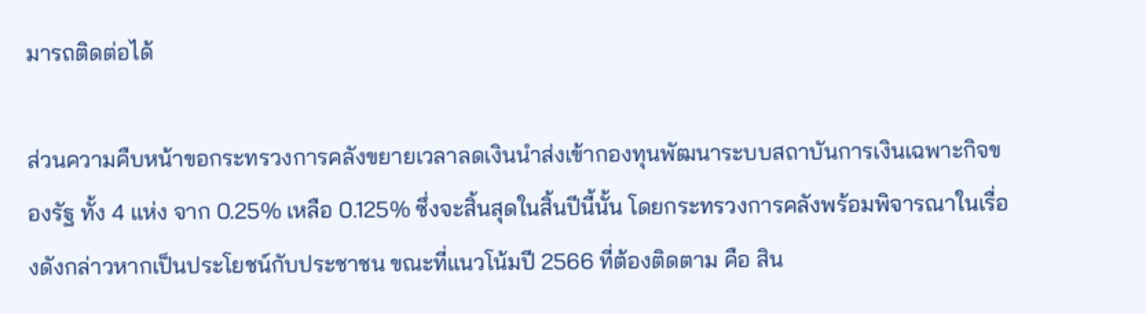มารถติดต่อได้

ส่วนความคืบหน้าขอกระทรวงการคลังขยายเวลาลดเงินนำส่งเข้ากองทุนพัฒนาระบบสถาบันการเงินเฉพาะกิจของรัฐ ทั้ง 4 แห่ง จาก 0.25% เหลือ 0.125% ซึ่งจะสิ้นสุดในสิ้นปีนี้นั้น โดยกระทรวงการคลังพร้อมพิจารณาในเรื่องดังกล่าวหากเป็นประโยชน์กับประชาชน ขณะที่แนวโน้มปี 2566 ที่ต้องติดตาม คือ สิน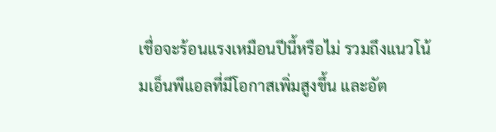เชื่อจะร้อนแรงเหมือนปีนี้หรือไม่ รวมถึงแนวโน้มเอ็นพีแอลที่มีโอกาสเพิ่มสูงขึ้น และอัต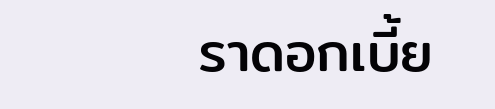ราดอกเบี้ย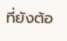ที่ยังต้อ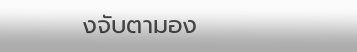งจับตามอง